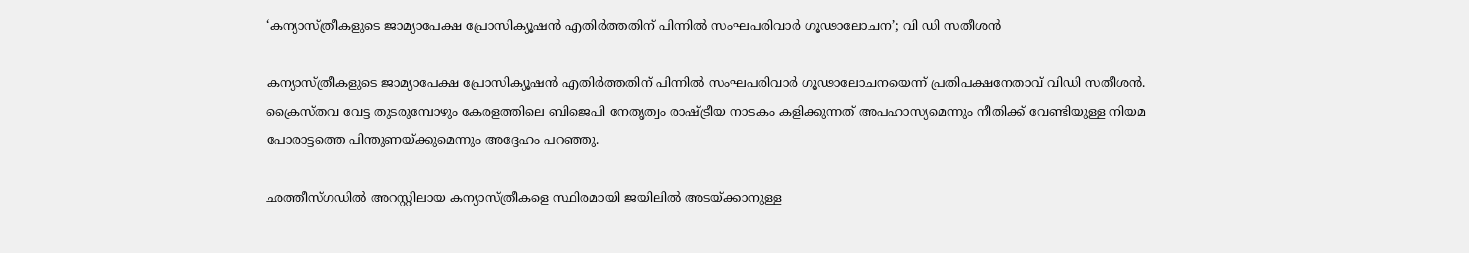‘കന്യാസ്ത്രീകളുടെ ജാമ്യാപേക്ഷ പ്രോസിക്യൂഷന്‍ എതിര്‍ത്തതിന് പിന്നില്‍ സംഘപരിവാര്‍ ഗൂഢാലോചന’; വി ഡി സതീശന്‍

കന്യാസ്ത്രീകളുടെ ജാമ്യാപേക്ഷ പ്രോസിക്യൂഷന്‍ എതിര്‍ത്തതിന് പിന്നില്‍ സംഘപരിവാര്‍ ഗൂഢാലോചനയെന്ന് പ്രതിപക്ഷനേതാവ് വിഡി സതീശന്‍. ക്രൈസ്തവ വേട്ട തുടരുമ്പോഴും കേരളത്തിലെ ബിജെപി നേതൃത്വം രാഷ്ട്രീയ നാടകം കളിക്കുന്നത് അപഹാസ്യമെന്നും നീതിക്ക് വേണ്ടിയുള്ള നിയമ പോരാട്ടത്തെ പിന്തുണയ്ക്കുമെന്നും അദ്ദേഹം പറഞ്ഞു.

ഛത്തീസ്ഗഡില്‍ അറസ്റ്റിലായ കന്യാസ്ത്രീകളെ സ്ഥിരമായി ജയിലില്‍ അടയ്ക്കാനുള്ള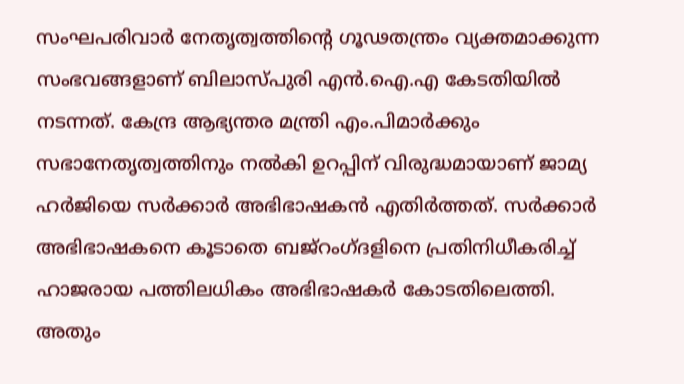സംഘപരിവാര്‍ നേതൃത്വത്തിന്റെ ഗൂഢതന്ത്രം വ്യക്തമാക്കുന്ന സംഭവങ്ങളാണ് ബിലാസ്പുരി എന്‍.ഐ.എ കേടതിയില്‍ നടന്നത്. കേന്ദ്ര ആഭ്യന്തര മന്ത്രി എം.പിമാര്‍ക്കും സഭാനേതൃത്വത്തിനും നല്‍കി ഉറപ്പിന് വിരുദ്ധമായാണ് ജാമ്യ ഹര്‍ജിയെ സര്‍ക്കാര്‍ അഭിഭാഷകന്‍ എതിര്‍ത്തത്. സര്‍ക്കാര്‍ അഭിഭാഷകനെ കൂടാതെ ബജ്‌റംഗ്ദളിനെ പ്രതിനിധീകരിച്ച് ഹാജരായ പത്തിലധികം അഭിഭാഷകര്‍ കോടതിലെത്തി. അതും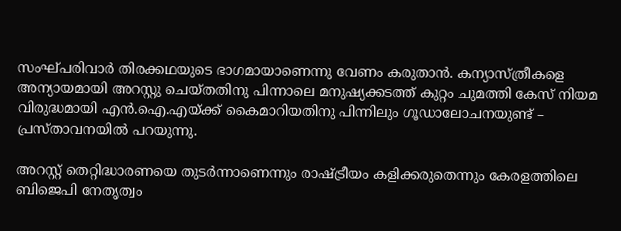സംഘ്പരിവാര്‍ തിരക്കഥയുടെ ഭാഗമായാണെന്നു വേണം കരുതാന്‍. കന്യാസ്ത്രീകളെ അന്യായമായി അറസ്റ്റു ചെയ്തതിനു പിന്നാലെ മനുഷ്യക്കടത്ത് കുറ്റം ചുമത്തി കേസ് നിയമ വിരുദ്ധമായി എന്‍.ഐ.എയ്ക്ക് കൈമാറിയതിനു പിന്നിലും ഗൂഡാലോചനയുണ്ട് – പ്രസ്താവനയില്‍ പറയുന്നു.

അറസ്റ്റ് തെറ്റിദ്ധാരണയെ തുടര്‍ന്നാണെന്നും രാഷ്ട്രീയം കളിക്കരുതെന്നും കേരളത്തിലെ ബിജെപി നേതൃത്വം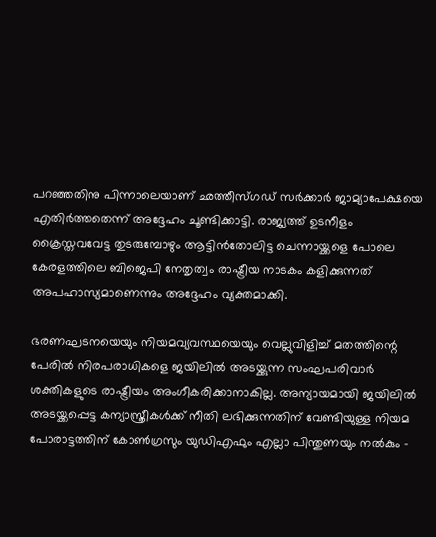പറഞ്ഞതിനു പിന്നാലെയാണ് ഛത്തീസ്ഗഡ് സര്‍ക്കാര്‍ ജാമ്യാപേക്ഷയെ എതിര്‍ത്തതെന്ന് അദ്ദേഹം ചൂണ്ടിക്കാട്ടി. രാജ്യത്ത് ഉടനീളം ക്രൈസ്തവവേട്ട തുടരുമ്പോഴും ആട്ടിന്‍തോലിട്ട ചെന്നായ്ക്കളെ പോലെ കേരളത്തിലെ ബിജെപി നേതൃത്വം രാഷ്ട്രീയ നാടകം കളിക്കുന്നത് അപഹാസ്യമാണെന്നും അദ്ദേഹം വ്യക്തമാക്കി.

ഭരണഘടനയെയും നിയമവ്യവസ്ഥയെയും വെല്ലുവിളിച്ച് മതത്തിന്റെ പേരില്‍ നിരപരാധികളെ ജയിലില്‍ അടയ്ക്കുന്ന സംഘപരിവാര്‍ ശക്തികളുടെ രാഷ്ട്രീയം അംഗീകരിക്കാനാകില്ല. അന്യായമായി ജയിലില്‍ അടയ്ക്കപ്പെട്ട കന്യാസ്ത്രീകള്‍ക്ക് നീതി ലഭിക്കുന്നതിന് വേണ്ടിയുള്ള നിയമ പോരാട്ടത്തിന് കോണ്‍ഗ്രസും യുഡിഎഫും എല്ലാ പിന്തുണയും നല്‍കും –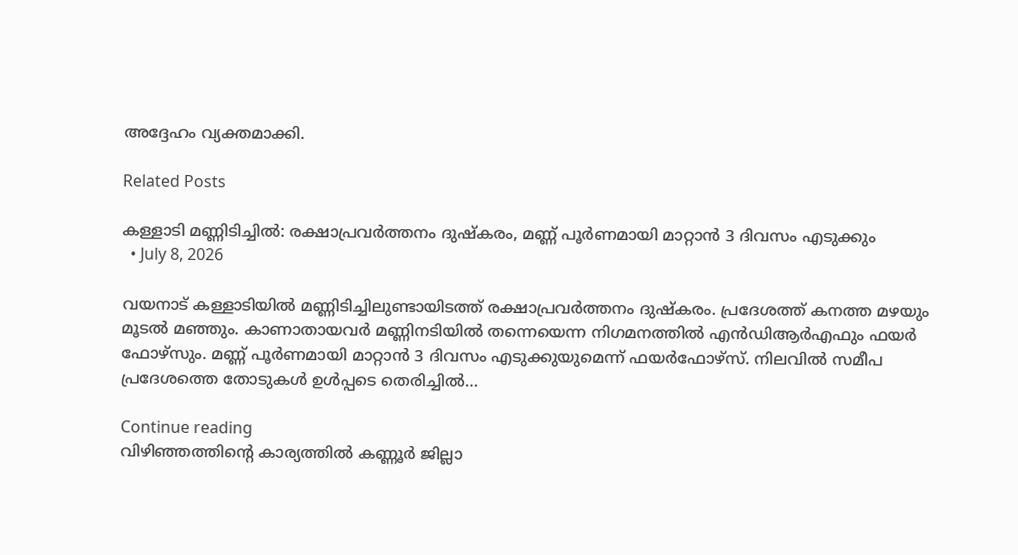അദ്ദേഹം വ്യക്തമാക്കി.

Related Posts

കള്ളാടി മണ്ണിടിച്ചിൽ: രക്ഷാപ്രവർത്തനം ദുഷ്കരം, മണ്ണ് പൂർണമായി മാറ്റാൻ 3 ദിവസം എടുക്കും
  • July 8, 2026

വയനാട് കള്ളാടിയിൽ മണ്ണിടിച്ചിലുണ്ടായിടത്ത് രക്ഷാപ്രവർത്തനം ദുഷ്കരം. പ്രദേശത്ത് കനത്ത മഴയും മൂടൽ മഞ്ഞും. കാണാതായവർ മണ്ണിനടിയിൽ തന്നെയെന്ന നിഗമനത്തിൽ എൻഡിആർഎഫും ഫയർ ഫോഴ്സും. മണ്ണ് പൂർണമായി മാറ്റാൻ 3 ദിവസം എടുക്കുയുമെന്ന് ഫയർഫോഴ്സ്. നിലവിൽ സമീപ പ്രദേശത്തെ തോടുകൾ ഉൾപ്പടെ തെരിച്ചിൽ…

Continue reading
വിഴിഞ്ഞത്തിൻ്റെ കാര്യത്തിൽ കണ്ണൂർ ജില്ലാ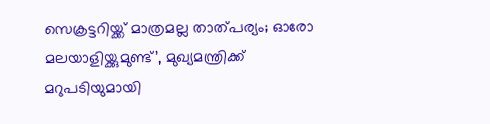സെക്രട്ടറിയ്ക്ക് മാത്രമല്ല താത്‌പര്യം; ഓരോ മലയാളിയ്ക്കുമുണ്ട്’, മുഖ്യമന്ത്രിക്ക് മറുപടിയുമായി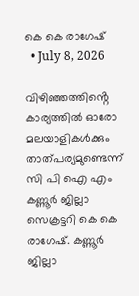കെ കെ രാഗേഷ്
  • July 8, 2026

വിഴിഞ്ഞത്തിൻ്റെ കാര്യത്തിൽ ഓരോ മലയാളികൾക്കും താത്പര്യമുണ്ടെന്ന് സി പി ഐ എം കണ്ണൂർ ജില്ലാ സെക്രട്ടറി കെ കെ രാഗേഷ്. കണ്ണൂർ ജില്ലാ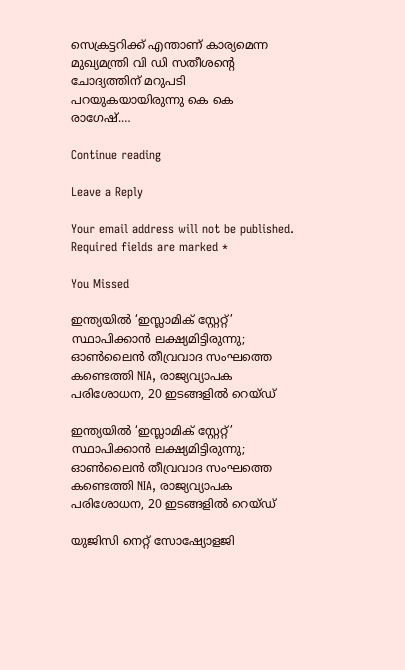സെക്രട്ടറിക്ക് എന്താണ് കാര്യമെന്ന മുഖ്യമന്ത്രി വി ഡി സതീശന്റെ ചോദ്യത്തിന് മറുപടി പറയുകയായിരുന്നു കെ കെ രാഗേഷ്.…

Continue reading

Leave a Reply

Your email address will not be published. Required fields are marked *

You Missed

ഇന്ത്യയിൽ ‘ഇസ്ലാമിക് സ്റ്റേറ്റ്’ സ്ഥാപിക്കാൻ ലക്ഷ്യമിട്ടിരുന്നു; ഓൺലൈൻ തീവ്രവാദ സംഘത്തെ കണ്ടെത്തി NIA, രാജ്യവ്യാപക പരിശോധന, 20 ഇടങ്ങളിൽ റെയ്ഡ്

ഇന്ത്യയിൽ ‘ഇസ്ലാമിക് സ്റ്റേറ്റ്’ സ്ഥാപിക്കാൻ ലക്ഷ്യമിട്ടിരുന്നു; ഓൺലൈൻ തീവ്രവാദ സംഘത്തെ കണ്ടെത്തി NIA, രാജ്യവ്യാപക പരിശോധന, 20 ഇടങ്ങളിൽ റെയ്ഡ്

യുജിസി നെറ്റ് സോഷ്യോളജി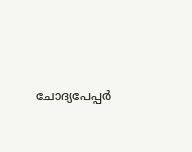ചോദ്യപേപ്പർ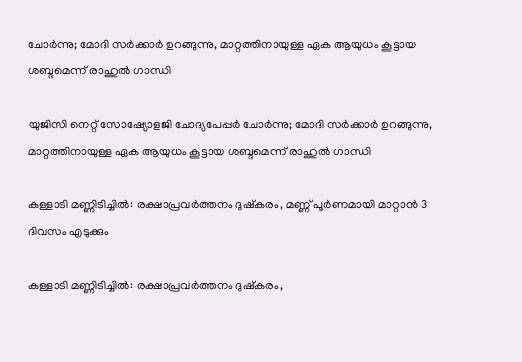ചോർന്നു; മോദി സർക്കാർ ഉറങ്ങുന്നു, മാറ്റത്തിനായുള്ള ഏക ആയുധം കൂട്ടായ ശബ്ദമെന്ന് രാഹുൽ ഗാന്ധി

യുജിസി നെറ്റ് സോഷ്യോളജി ചോദ്യപേപ്പർ ചോർന്നു; മോദി സർക്കാർ ഉറങ്ങുന്നു, മാറ്റത്തിനായുള്ള ഏക ആയുധം കൂട്ടായ ശബ്ദമെന്ന് രാഹുൽ ഗാന്ധി

കള്ളാടി മണ്ണിടിച്ചിൽ: രക്ഷാപ്രവർത്തനം ദുഷ്കരം, മണ്ണ് പൂർണമായി മാറ്റാൻ 3 ദിവസം എടുക്കും

കള്ളാടി മണ്ണിടിച്ചിൽ: രക്ഷാപ്രവർത്തനം ദുഷ്കരം,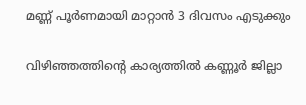മണ്ണ് പൂർണമായി മാറ്റാൻ 3 ദിവസം എടുക്കും

വിഴിഞ്ഞത്തിൻ്റെ കാര്യത്തിൽ കണ്ണൂർ ജില്ലാ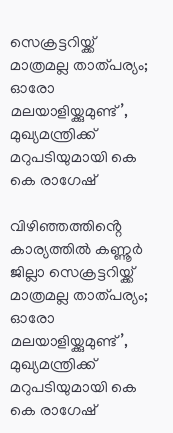സെക്രട്ടറിയ്ക്ക് മാത്രമല്ല താത്‌പര്യം; ഓരോ മലയാളിയ്ക്കുമുണ്ട്’, മുഖ്യമന്ത്രിക്ക് മറുപടിയുമായി കെ കെ രാഗേഷ്

വിഴിഞ്ഞത്തിൻ്റെ കാര്യത്തിൽ കണ്ണൂർ ജില്ലാ സെക്രട്ടറിയ്ക്ക് മാത്രമല്ല താത്‌പര്യം; ഓരോ മലയാളിയ്ക്കുമുണ്ട്’, മുഖ്യമന്ത്രിക്ക് മറുപടിയുമായി കെ കെ രാഗേഷ്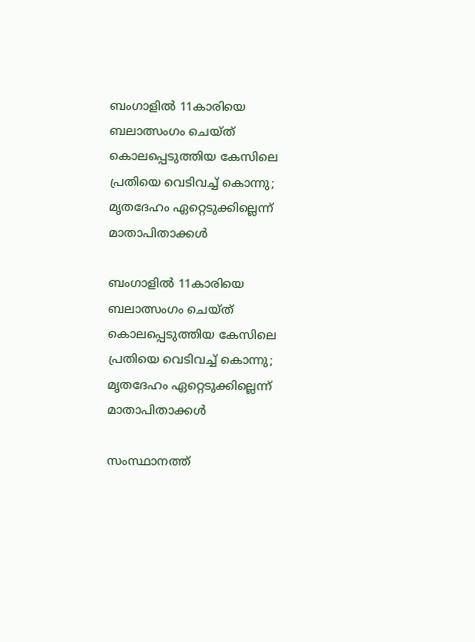ബംഗാളിൽ 11കാരിയെ ബലാത്സംഗം ചെയ്ത് കൊലപ്പെടുത്തിയ കേസിലെ പ്രതിയെ വെടിവച്ച് കൊന്നു; മൃതദേഹം ഏറ്റെടുക്കില്ലെന്ന് മാതാപിതാക്കൾ

ബംഗാളിൽ 11കാരിയെ ബലാത്സംഗം ചെയ്ത് കൊലപ്പെടുത്തിയ കേസിലെ പ്രതിയെ വെടിവച്ച് കൊന്നു; മൃതദേഹം ഏറ്റെടുക്കില്ലെന്ന് മാതാപിതാക്കൾ

സംസ്ഥാനത്ത്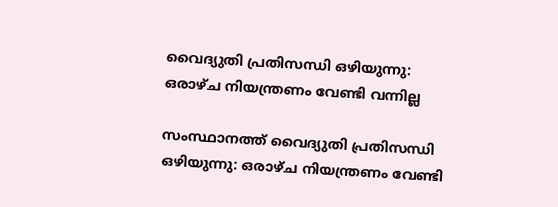വൈദ്യുതി പ്രതിസന്ധി ഒഴിയുന്നു: ഒരാഴ്ച നിയന്ത്രണം വേണ്ടി വന്നില്ല

സംസ്ഥാനത്ത് വൈദ്യുതി പ്രതിസന്ധി ഒഴിയുന്നു: ഒരാഴ്ച നിയന്ത്രണം വേണ്ടി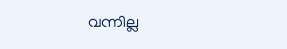വന്നില്ല